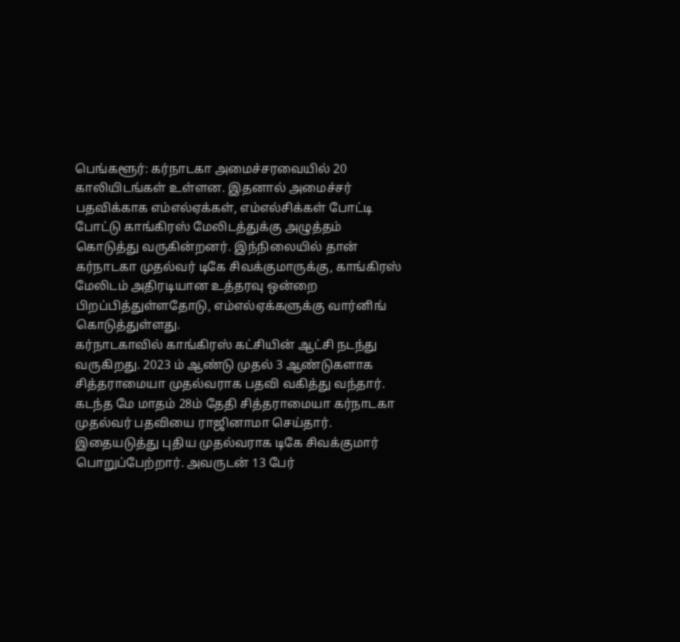பெங்களூர்: கர்நாடகா அமைச்சரவையில் 20 காலியிடங்கள் உள்ளன. இதனால் அமைச்சர் பதவிக்காக எம்எல்ஏக்கள், எம்எல்சிக்கள் போட்டி போட்டு காங்கிரஸ் மேலிடத்துக்கு அழுத்தம் கொடுத்து வருகின்றனர். இந்நிலையில் தான் கர்நாடகா முதல்வர் டிகே சிவக்குமாருக்கு, காங்கிரஸ் மேலிடம் அதிரடியான உத்தரவு ஒன்றை பிறப்பித்துள்ளதோடு, எம்எல்ஏக்களுக்கு வார்னிங் கொடுத்துள்ளது.
கர்நாடகாவில் காங்கிரஸ் கட்சியின் ஆட்சி நடந்து வருகிறது. 2023 ம் ஆண்டு முதல் 3 ஆண்டுகளாக சித்தராமையா முதல்வராக பதவி வகித்து வந்தார். கடந்த மே மாதம் 28ம் தேதி சித்தராமையா கர்நாடகா முதல்வர் பதவியை ராஜினாமா செய்தார். இதையடுத்து புதிய முதல்வராக டிகே சிவக்குமார் பொறுப்பேற்றார். அவருடன் 13 பேர்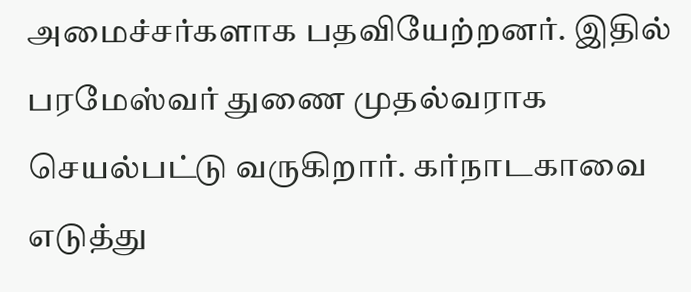அமைச்சர்களாக பதவியேற்றனர். இதில் பரமேஸ்வர் துணை முதல்வராக செயல்பட்டு வருகிறார். கர்நாடகாவை எடுத்து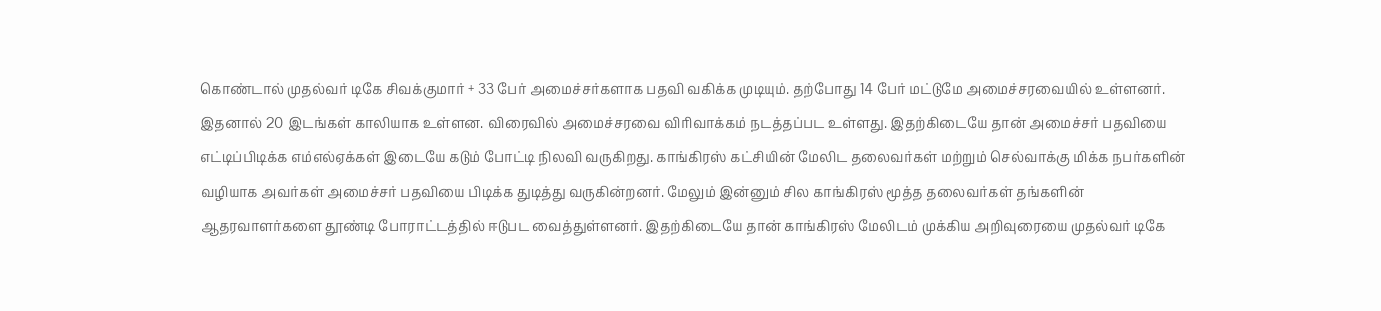கொண்டால் முதல்வர் டிகே சிவக்குமார் + 33 பேர் அமைச்சர்களாக பதவி வகிக்க முடியும். தற்போது 14 பேர் மட்டுமே அமைச்சரவையில் உள்ளனர். இதனால் 20 இடங்கள் காலியாக உள்ளன. விரைவில் அமைச்சரவை விரிவாக்கம் நடத்தப்பட உள்ளது. இதற்கிடையே தான் அமைச்சர் பதவியை எட்டிப்பிடிக்க எம்எல்ஏக்கள் இடையே கடும் போட்டி நிலவி வருகிறது. காங்கிரஸ் கட்சியின் மேலிட தலைவர்கள் மற்றும் செல்வாக்கு மிக்க நபர்களின் வழியாக அவர்கள் அமைச்சர் பதவியை பிடிக்க துடித்து வருகின்றனர். மேலும் இன்னும் சில காங்கிரஸ் மூத்த தலைவர்கள் தங்களின் ஆதரவாளர்களை தூண்டி போராட்டத்தில் ஈடுபட வைத்துள்ளனர். இதற்கிடையே தான் காங்கிரஸ் மேலிடம் முக்கிய அறிவுரையை முதல்வர் டிகே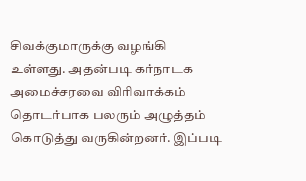சிவக்குமாருக்கு வழங்கி உள்ளது. அதன்படி கர்நாடக அமைச்சரவை விரிவாக்கம் தொடர்பாக பலரும் அழுத்தம் கொடுத்து வருகின்றனர். இப்படி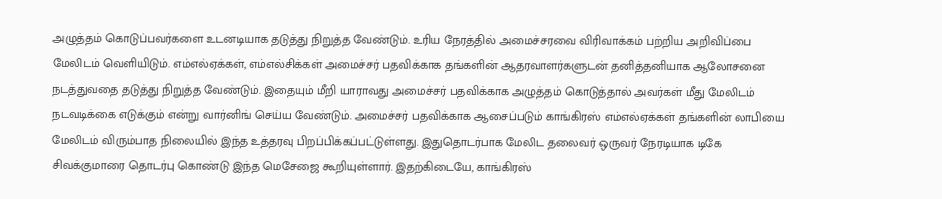அழுத்தம் கொடுப்பவர்களை உடனடியாக தடுத்து நிறுத்த வேண்டும். உரிய நேரத்தில் அமைச்சரவை விரிவாக்கம் பற்றிய அறிவிப்பை மேலிடம் வெளியிடும். எம்எல்ஏக்கள், எம்எல்சிக்கள் அமைச்சர் பதவிக்காக தங்களின் ஆதரவாளர்களுடன் தனித்தனியாக ஆலோசனை நடத்துவதை தடுத்து நிறுத்த வேண்டும். இதையும் மீறி யாராவது அமைச்சர் பதவிக்காக அழுத்தம் கொடுத்தால் அவர்கள் மீது மேலிடம் நடவடிக்கை எடுக்கும் என்று வார்னிங் செய்ய வேண்டும். அமைச்சர் பதவிக்காக ஆசைப்படும் காங்கிரஸ் எம்எல்ஏக்கள் தங்களின் லாபியை மேலிடம் விரும்பாத நிலையில் இந்த உத்தரவு பிறப்பிக்கப்பட்டுள்ளது. இதுதொடர்பாக மேலிட தலைவர் ஒருவர் நேரடியாக டிகே சிவக்குமாரை தொடர்பு கொண்டு இந்த மெசேஜை கூறியுள்ளார். இதற்கிடையே, காங்கிரஸ்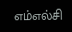எம்எல்சி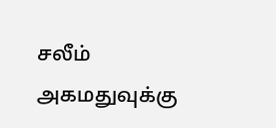சலீம் அகமதுவுக்கு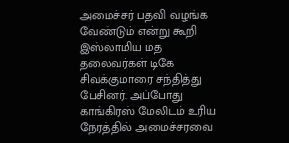அமைச்சர் பதவி வழங்க வேண்டும் என்று கூறி இஸ்லாமிய மத தலைவர்கள் டிகே சிவக்குமாரை சந்தித்து பேசினர். அப்போது காங்கிரஸ் மேலிடம் உரிய நேரத்தில் அமைச்சரவை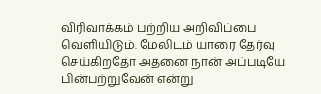விரிவாக்கம் பற்றிய அறிவிப்பை வெளியிடும். மேலிடம் யாரை தேர்வு செய்கிறதோ அதனை நான் அப்படியே பின்பற்றுவேன் என்று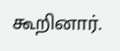கூறினார்.